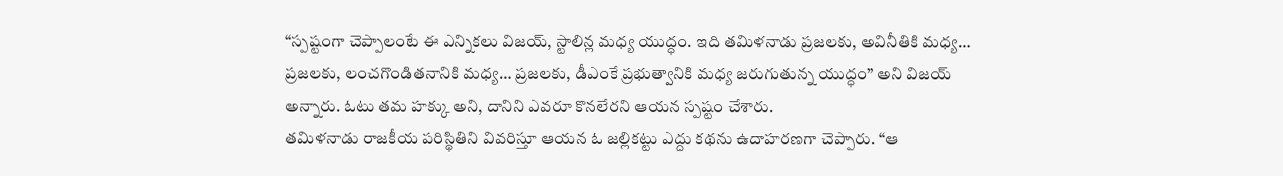“స్పష్టంగా చెప్పాలంటే ఈ ఎన్నికలు విజయ్, స్టాలిన్ల మధ్య యుద్ధం. ఇది తమిళనాడు ప్రజలకు, అవినీతికి మధ్య… ప్రజలకు, లంచగొండితనానికి మధ్య… ప్రజలకు, డీఎంకే ప్రభుత్వానికి మధ్య జరుగుతున్న యుద్ధం” అని విజయ్ అన్నారు. ఓటు తమ హక్కు అని, దానిని ఎవరూ కొనలేరని ఆయన స్పష్టం చేశారు.
తమిళనాడు రాజకీయ పరిస్థితిని వివరిస్తూ ఆయన ఓ జల్లికట్టు ఎద్దు కథను ఉదాహరణగా చెప్పారు. “ఆ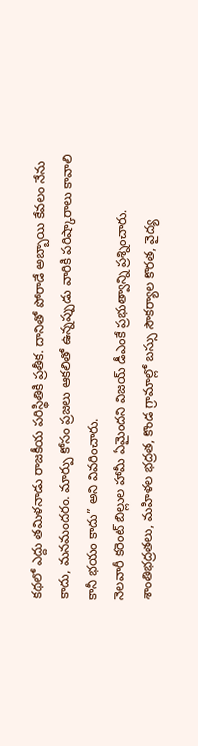కథలో ఎద్దు తమిళనాడు రాజకీయ పరిస్థితికి ప్రతీక. దానితో పోరాడే అబ్బాయి కేవలం నేను కాదు, మనమందరం. మార్పు కోసం ప్రజలు ఆకలితో ఉన్నప్పుడు వారికి పరిష్కారాలు కావాలి కానీ భయం కాదు” అని వివరించారు.
నెలవారీ కరెంట్ బిల్లుల హామీ ఏమైందని విజయ్ డీఎంకే ప్రభుత్వాన్ని ప్రశ్నించారు. శాంతిభద్రతలు, మహిళల భద్రత, కొండ గ్రామాల్లో బస్సు సౌకర్యాల కొరత, వైద్య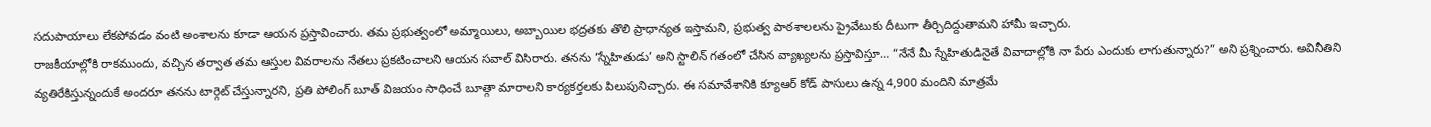సదుపాయాలు లేకపోవడం వంటి అంశాలను కూడా ఆయన ప్రస్తావించారు. తమ ప్రభుత్వంలో అమ్మాయిలు, అబ్బాయిల భద్రతకు తొలి ప్రాధాన్యత ఇస్తామని, ప్రభుత్వ పాఠశాలలను ప్రైవేటుకు దీటుగా తీర్చిదిద్దుతామని హామీ ఇచ్చారు.
రాజకీయాల్లోకి రాకముందు, వచ్చిన తర్వాత తమ ఆస్తుల వివరాలను నేతలు ప్రకటించాలని ఆయన సవాల్ విసిరారు. తనను ‘స్నేహితుడు’ అని స్టాలిన్ గతంలో చేసిన వ్యాఖ్యలను ప్రస్తావిస్తూ… “నేనే మీ స్నేహితుడినైతే వివాదాల్లోకి నా పేరు ఎందుకు లాగుతున్నారు?” అని ప్రశ్నించారు. అవినీతిని వ్యతిరేకిస్తున్నందుకే అందరూ తనను టార్గెట్ చేస్తున్నారని, ప్రతి పోలింగ్ బూత్ విజయం సాధించే బూత్గా మారాలని కార్యకర్తలకు పిలుపునిచ్చారు. ఈ సమావేశానికి క్యూఆర్ కోడ్ పాసులు ఉన్న 4,900 మందిని మాత్రమే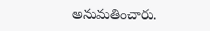అనుమతించారు.